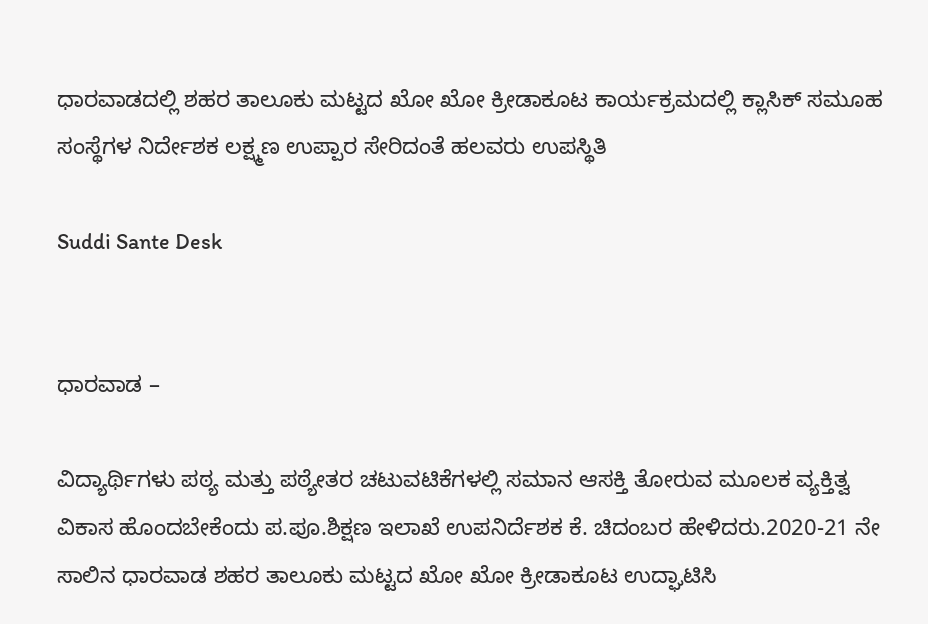ಧಾರವಾಡದಲ್ಲಿ ಶಹರ ತಾಲೂಕು ಮಟ್ಟದ ಖೋ ಖೋ ಕ್ರೀಡಾಕೂಟ ಕಾರ್ಯಕ್ರಮದಲ್ಲಿ ಕ್ಲಾಸಿಕ್ ಸಮೂಹ ಸಂಸ್ಥೆಗಳ ನಿರ್ದೇಶಕ ಲಕ್ಷ್ಮಣ ಉಪ್ಪಾರ ಸೇರಿದಂತೆ ಹಲವರು ಉಪಸ್ಥಿತಿ

Suddi Sante Desk


ಧಾರವಾಡ –

ವಿದ್ಯಾರ್ಥಿಗಳು ಪಠ್ಯ ಮತ್ತು ಪಠ್ಯೇತರ ಚಟುವಟಿಕೆಗಳಲ್ಲಿ ಸಮಾನ ಆಸಕ್ತಿ ತೋರುವ ಮೂಲಕ ವ್ಯಕ್ತಿತ್ವ ವಿಕಾಸ ಹೊಂದಬೇಕೆಂದು ಪ.ಪೂ.ಶಿಕ್ಷಣ ಇಲಾಖೆ ಉಪನಿರ್ದೆಶಕ ಕೆ. ಚಿದಂಬರ ಹೇಳಿದರು.2020-21 ನೇ ಸಾಲಿನ ಧಾರವಾಡ ಶಹರ ತಾಲೂಕು ಮಟ್ಟದ ಖೋ ಖೋ ಕ್ರೀಡಾಕೂಟ ಉದ್ಘಾಟಿಸಿ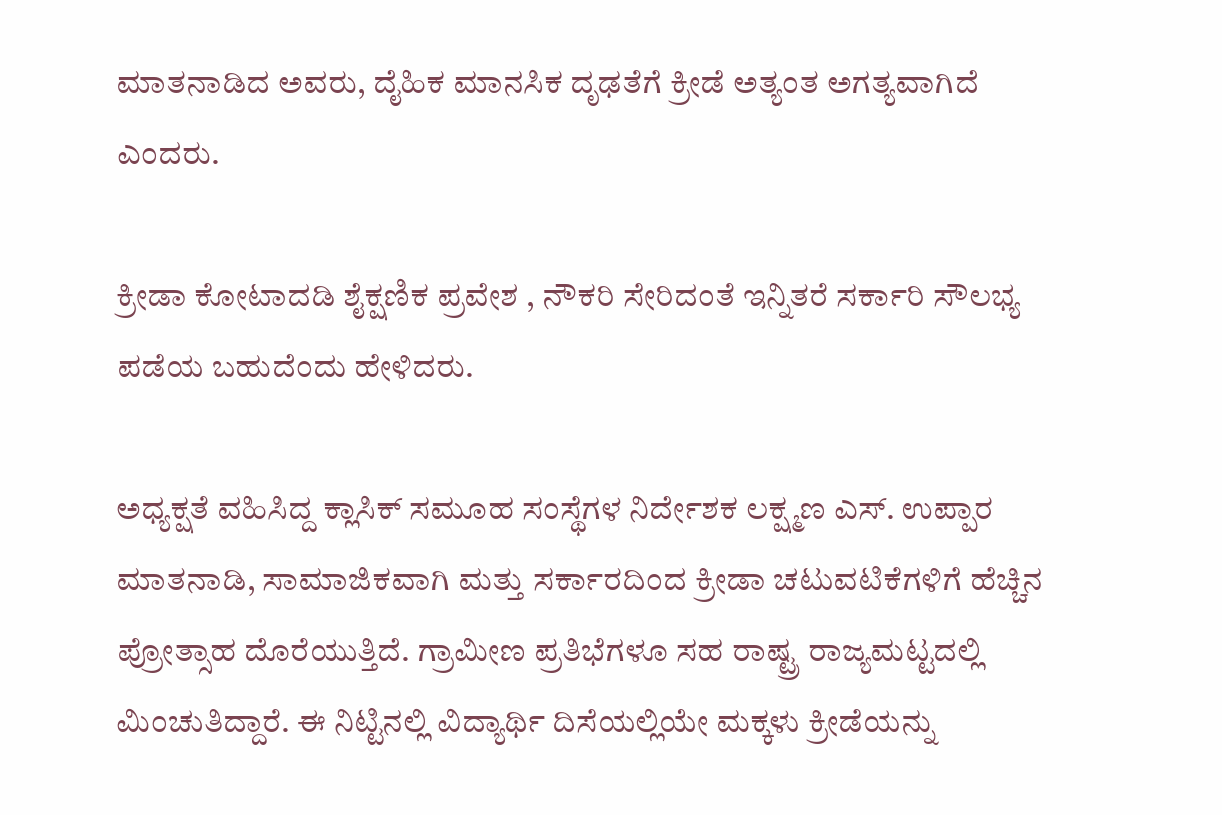ಮಾತನಾಡಿದ ಅವರು, ದೈಹಿಕ ಮಾನಸಿಕ ದೃಢತೆಗೆ ಕ್ರೀಡೆ ಅತ್ಯಂತ ಅಗತ್ಯವಾಗಿದೆ ಎಂದರು.

ಕ್ರೀಡಾ ಕೋಟಾದಡಿ ಶೈಕ್ಷಣಿಕ ಪ್ರವೇಶ , ನೌಕರಿ ಸೇರಿದಂತೆ ಇನ್ನಿತರೆ ಸರ್ಕಾರಿ ಸೌಲಭ್ಯ ಪಡೆಯ ಬಹುದೆಂದು ಹೇಳಿದರು.

ಅಧ್ಯಕ್ಷತೆ ವಹಿಸಿದ್ದ ಕ್ಲಾಸಿಕ್ ಸಮೂಹ ಸಂಸ್ಥೆಗಳ ನಿರ್ದೇಶಕ ಲಕ್ಷ್ಮಣ ಎಸ್. ಉಪ್ಪಾರ ಮಾತನಾಡಿ, ಸಾಮಾಜಿಕವಾಗಿ ಮತ್ತು ಸರ್ಕಾರದಿಂದ ಕ್ರೀಡಾ ಚಟುವಟಿಕೆಗಳಿಗೆ ಹೆಚ್ಚಿನ ಪ್ರೋತ್ಸಾಹ ದೊರೆಯುತ್ತಿದೆ. ಗ್ರಾಮೀಣ ಪ್ರತಿಭೆಗಳೂ ಸಹ ರಾಷ್ಟ್ರ ರಾಜ್ಯಮಟ್ಟದಲ್ಲಿ ಮಿಂಚುತಿದ್ದಾರೆ. ಈ ನಿಟ್ಟಿನಲ್ಲಿ ವಿದ್ಯಾರ್ಥಿ ದಿಸೆಯಲ್ಲಿಯೇ ಮಕ್ಕಳು ಕ್ರೀಡೆಯನ್ನು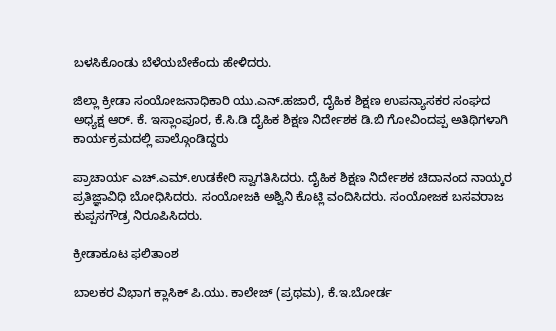ಬಳಸಿಕೊಂಡು ಬೆಳೆಯಬೇಕೆಂದು ಹೇಳಿದರು.

ಜಿಲ್ಲಾ ಕ್ರೀಡಾ ಸಂಯೋಜನಾಧಿಕಾರಿ ಯು.ಎನ್.ಹಜಾರೆ, ದೈಹಿಕ ಶಿಕ್ಷಣ ಉಪನ್ಯಾಸಕರ ಸಂಘದ ಅಧ್ಯಕ್ಷ ಆರ್. ಕೆ. ಇಸ್ಲಾಂಪೂರ, ಕೆ.ಸಿ.ಡಿ ದೈಹಿಕ ಶಿಕ್ಷಣ ನಿರ್ದೇಶಕ ಡಿ.ಬಿ ಗೋವಿಂದಪ್ಪ ಅತಿಥಿಗಳಾಗಿ ಕಾರ್ಯಕ್ರಮದಲ್ಲಿ ಪಾಲ್ಗೊಂಡಿದ್ದರು

ಪ್ರಾಚಾರ್ಯ ಎಚ್.ಎಮ್.ಉಡಕೇರಿ ಸ್ವಾಗತಿಸಿದರು. ದೈಹಿಕ ಶಿಕ್ಷಣ ನಿರ್ದೇಶಕ ಚಿದಾನಂದ ನಾಯ್ಕರ ಪ್ರತಿಜ್ಞಾವಿಧಿ ಬೋಧಿಸಿದರು. ಸಂಯೋಜಕಿ ಅಶ್ವಿನಿ ಕೊಟ್ಲಿ ವಂದಿಸಿದರು. ಸಂಯೋಜಕ ಬಸವರಾಜ ಕುಪ್ಪಸಗೌಡ್ರ ನಿರೂಪಿಸಿದರು.

ಕ್ರೀಡಾಕೂಟ ಫಲಿತಾಂಶ

ಬಾಲಕರ ವಿಭಾಗ ಕ್ಲಾಸಿಕ್ ಪಿ.ಯು. ಕಾಲೇಜ್ (ಪ್ರಥಮ), ಕೆ.ಇ.ಬೋರ್ಡ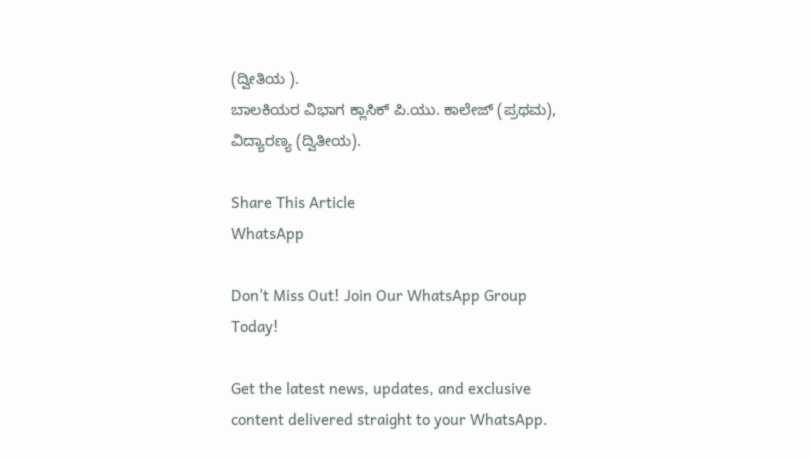(ದ್ವೀತಿಯ ).
ಬಾಲಕಿಯರ ವಿಭಾಗ ಕ್ಲಾಸಿಕ್ ಪಿ.ಯು. ಕಾಲೇಜ್ (ಪ್ರಥಮ), ವಿದ್ಯಾರಣ್ಯ (ದ್ವಿತೀಯ).

Share This Article
WhatsApp

Don't Miss Out! Join Our WhatsApp Group Today!

Get the latest news, updates, and exclusive content delivered straight to your WhatsApp.